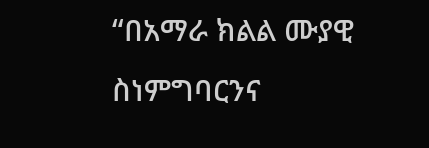“በአማራ ክልል ሙያዊ ስነምግባርንና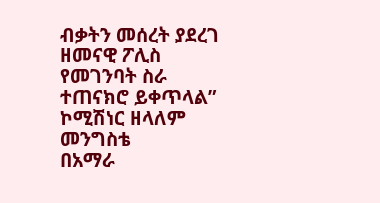ብቃትን መሰረት ያደረገ ዘመናዊ ፖሊስ የመገንባት ስራ ተጠናክሮ ይቀጥላል” ኮሚሽነር ዘላለም መንግስቴ
በአማራ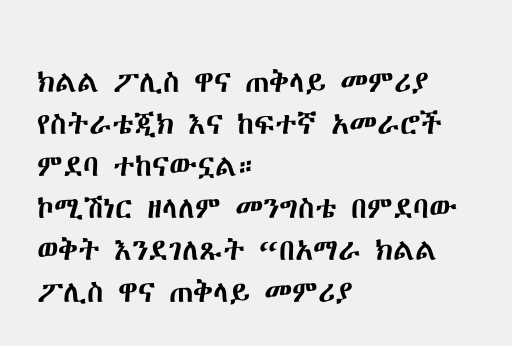ክልል ፖሊስ ዋና ጠቅላይ መምሪያ የስትራቴጂክ እና ከፍተኛ አመራሮች ምደባ ተከናውኗል።
ኮሚሽነር ዘላለም መንግስቴ በምደባው ወቅት እንደገለጹት “በአማራ ክልል ፖሊስ ዋና ጠቅላይ መምሪያ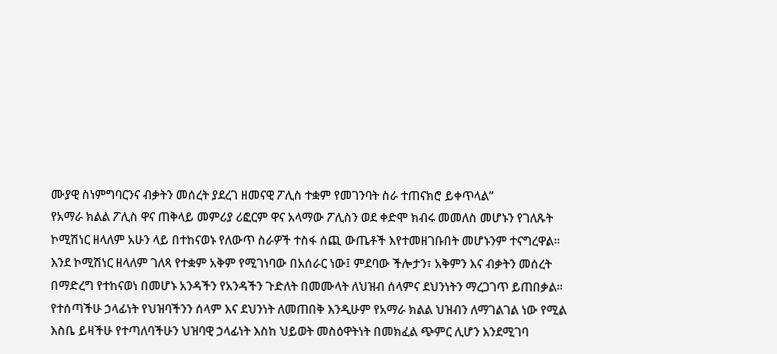ሙያዊ ስነምግባርንና ብቃትን መሰረት ያደረገ ዘመናዊ ፖሊስ ተቋም የመገንባት ስራ ተጠናክሮ ይቀጥላል”
የአማራ ክልል ፖሊስ ዋና ጠቅላይ መምሪያ ሪፎርም ዋና አላማው ፖሊስን ወደ ቀድሞ ክብሩ መመለስ መሆኑን የገለጹት ኮሚሽነር ዘላለም አሁን ላይ በተከናወኑ የለውጥ ስራዎች ተስፋ ሰጪ ውጤቶች እየተመዘገቡበት መሆኑንም ተናግረዋል።
እንደ ኮሚሽነር ዘላለም ገለጻ የተቋም አቅም የሚገነባው በአሰራር ነው፤ ምደባው ችሎታን፣ አቅምን እና ብቃትን መሰረት በማድረግ የተከናወነ በመሆኑ አንዳችን የአንዳችን ጉድለት በመሙላት ለህዝብ ሰላምና ደህንነትን ማረጋገጥ ይጠበቃል።
የተሰጣችሁ ኃላፊነት የህዝባችንን ሰላም እና ደህንነት ለመጠበቅ እንዲሁም የአማራ ክልል ህዝብን ለማገልገል ነው የሚል እስቤ ይዛችሁ የተጣለባችሁን ህዝባዊ ኃላፊነት እስከ ህይወት መስዕዋትነት በመክፈል ጭምር ሊሆን እንደሚገባ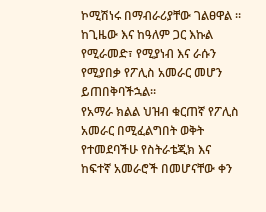ኮሚሽነሩ በማብራሪያቸው ገልፀዋል ።
ከጊዜው እና ከዓለም ጋር እኩል የሚራመድ፣ የሚያነብ እና ራሱን የሚያበቃ የፖሊስ አመራር መሆን ይጠበቅባችኋል።
የአማራ ክልል ህዝብ ቁርጠኛ የፖሊስ አመራር በሚፈልግበት ወቅት የተመደባችሁ የስትራቴጂክ እና ከፍተኛ አመራሮች በመሆናቸው ቀን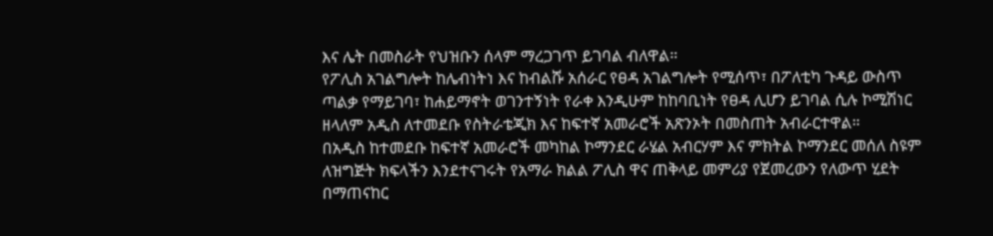እና ሌት በመስራት የህዝቡን ሰላም ማረጋገጥ ይገባል ብለዋል።
የፖሊስ አገልግሎት ከሌብነትነ እና ከብልሹ አሰራር የፀዳ አገልግሎት የሚሰጥ፣ በፖለቲካ ጉዳይ ውስጥ ጣልቃ የማይገባ፣ ከሐይማኖት ወገንተኝነት የራቀ እንዲሁም ከከባቢነት የፀዳ ሊሆን ይገባል ሲሉ ኮሚሽነር ዘላለም አዲስ ለተመደቡ የስትራቴጂክ እና ከፍተኛ አመራሮች አጽንኦት በመስጠት አብራርተዋል።
በአዲስ ከተመደቡ ከፍተኛ አመራሮች መካከል ኮማንደር ራሄል አብርሃም እና ምክትል ኮማንደር መሰለ ስዩም ለዝግጅት ክፍላችን እንደተናገሩት የአማራ ክልል ፖሊስ ዋና ጠቅላይ መምሪያ የጀመረውን የለውጥ ሂደት በማጠናከር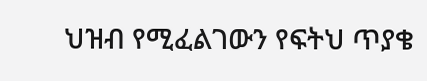ህዝብ የሚፈልገውን የፍትህ ጥያቄ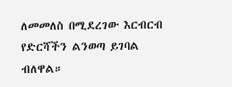ለመመለስ በሚደረገው እርብርብ የድርሻችን ልንወጣ ይገባል ብለዋል።